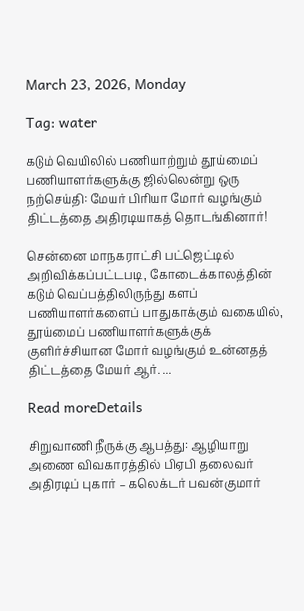March 23, 2026, Monday

Tag: water

கடும் வெயிலில் பணியாற்றும் தூய்மைப் பணியாளர்களுக்கு ஜில்லென்று ஒரு நற்செய்தி: மேயர் பிரியா மோர் வழங்கும் திட்டத்தை அதிரடியாகத் தொடங்கினார்!

சென்னை மாநகராட்சி பட்ஜெட்டில் அறிவிக்கப்பட்டபடி, கோடைக்காலத்தின் கடும் வெப்பத்திலிருந்து களப் பணியாளர்களைப் பாதுகாக்கும் வகையில், தூய்மைப் பணியாளர்களுக்குக் குளிர்ச்சியான மோர் வழங்கும் உன்னதத் திட்டத்தை மேயர் ஆர். ...

Read moreDetails

சிறுவாணி நீருக்கு ஆபத்து: ஆழியாறு அணை விவகாரத்தில் பிஏபி தலைவர் அதிரடிப் புகார் – கலெக்டர் பவன்குமார்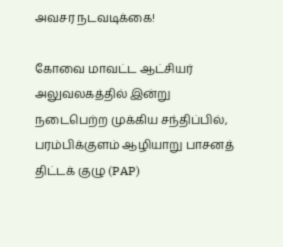அவசர நடவடிக்கை!

கோவை மாவட்ட ஆட்சியர் அலுவலகத்தில் இன்று நடைபெற்ற முக்கிய சந்திப்பில், பரம்பிக்குளம் ஆழியாறு பாசனத் திட்டக் குழு (PAP)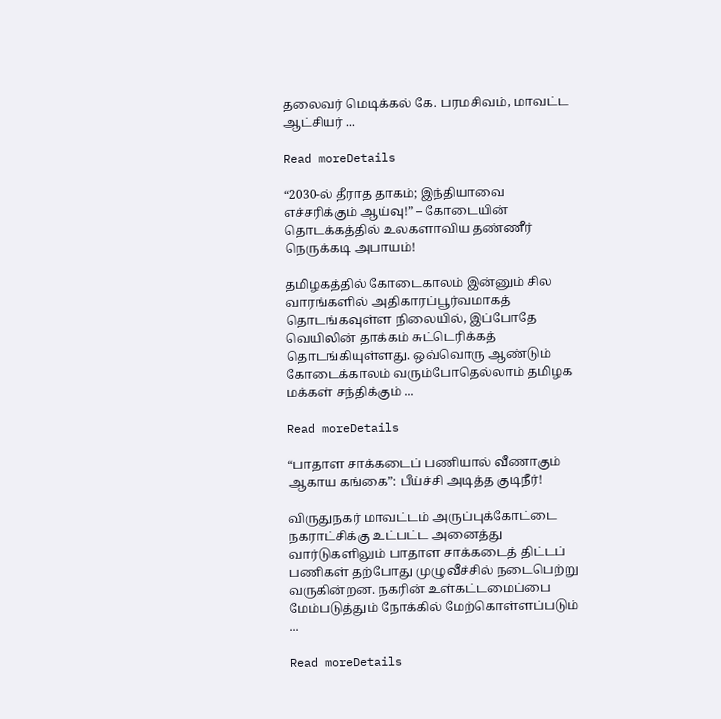தலைவர் மெடிக்கல் கே. பரமசிவம், மாவட்ட ஆட்சியர் ...

Read moreDetails

“2030-ல் தீராத தாகம்; இந்தியாவை எச்சரிக்கும் ஆய்வு!” – கோடையின் தொடக்கத்தில் உலகளாவிய தண்ணீர் நெருக்கடி அபாயம்!

தமிழகத்தில் கோடைகாலம் இன்னும் சில வாரங்களில் அதிகாரப்பூர்வமாகத் தொடங்கவுள்ள நிலையில், இப்போதே வெயிலின் தாக்கம் சுட்டெரிக்கத் தொடங்கியுள்ளது. ஒவ்வொரு ஆண்டும் கோடைக்காலம் வரும்போதெல்லாம் தமிழக மக்கள் சந்திக்கும் ...

Read moreDetails

“பாதாள சாக்கடைப் பணியால் வீணாகும் ஆகாய கங்கை”: பீய்ச்சி அடித்த குடிநீர்!

விருதுநகர் மாவட்டம் அருப்புக்கோட்டை நகராட்சிக்கு உட்பட்ட அனைத்து வார்டுகளிலும் பாதாள சாக்கடைத் திட்டப் பணிகள் தற்போது முழுவீச்சில் நடைபெற்று வருகின்றன. நகரின் உள்கட்டமைப்பை மேம்படுத்தும் நோக்கில் மேற்கொள்ளப்படும் ...

Read moreDetails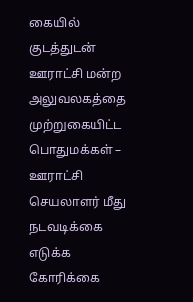கையில் குடத்துடன் ஊராட்சி மன்ற அலுவலகத்தை முற்றுகையிட்ட பொதுமக்கள் – ஊராட்சி செயலாளர் மீது நடவடிக்கை எடுக்க கோரிக்கை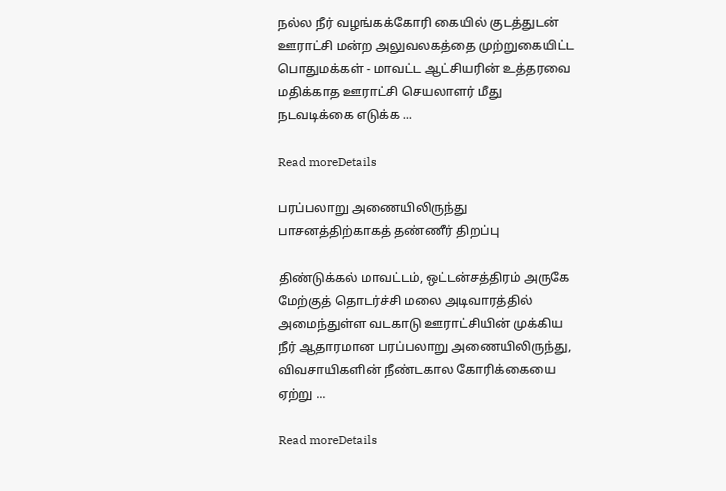நல்ல நீர் வழங்கக்கோரி கையில் குடத்துடன் ஊராட்சி மன்ற அலுவலகத்தை முற்றுகையிட்ட பொதுமக்கள் - மாவட்ட ஆட்சியரின் உத்தரவை மதிக்காத ஊராட்சி செயலாளர் மீது நடவடிக்கை எடுக்க ...

Read moreDetails

பரப்பலாறு அணையிலிருந்து பாசனத்திற்காகத் தண்ணீர் திறப்பு

திண்டுக்கல் மாவட்டம், ஒட்டன்சத்திரம் அருகே மேற்குத் தொடர்ச்சி மலை அடிவாரத்தில் அமைந்துள்ள வடகாடு ஊராட்சியின் முக்கிய நீர் ஆதாரமான பரப்பலாறு அணையிலிருந்து, விவசாயிகளின் நீண்டகால கோரிக்கையை ஏற்று ...

Read moreDetails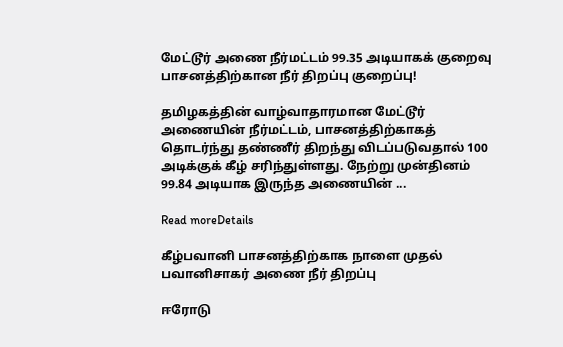மேட்டூர் அணை நீர்மட்டம் 99.35 அடியாகக் குறைவு பாசனத்திற்கான நீர் திறப்பு குறைப்பு!

தமிழகத்தின் வாழ்வாதாரமான மேட்டூர் அணையின் நீர்மட்டம், பாசனத்திற்காகத் தொடர்ந்து தண்ணீர் திறந்து விடப்படுவதால் 100 அடிக்குக் கீழ் சரிந்துள்ளது. நேற்று முன்தினம் 99.84 அடியாக இருந்த அணையின் ...

Read moreDetails

கீழ்பவானி பாசனத்திற்காக நாளை முதல் பவானிசாகர் அணை நீர் திறப்பு

ஈரோடு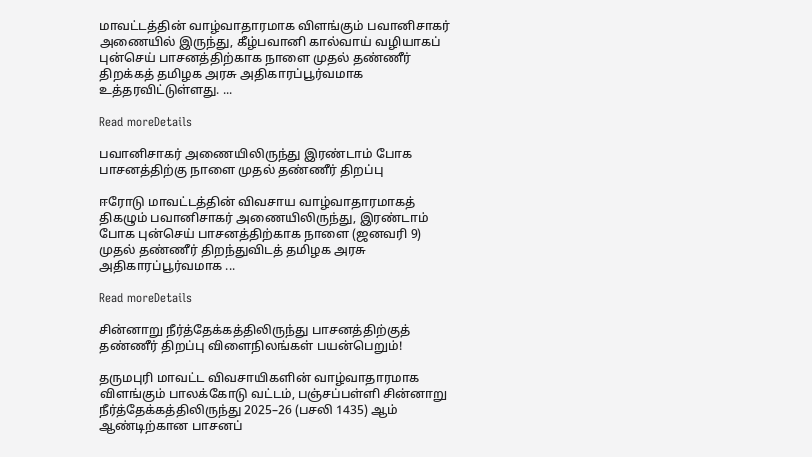மாவட்டத்தின் வாழ்வாதாரமாக விளங்கும் பவானிசாகர் அணையில் இருந்து, கீழ்பவானி கால்வாய் வழியாகப் புன்செய் பாசனத்திற்காக நாளை முதல் தண்ணீர் திறக்கத் தமிழக அரசு அதிகாரப்பூர்வமாக உத்தரவிட்டுள்ளது. ...

Read moreDetails

பவானிசாகர் அணையிலிருந்து இரண்டாம் போக பாசனத்திற்கு நாளை முதல் தண்ணீர் திறப்பு

ஈரோடு மாவட்டத்தின் விவசாய வாழ்வாதாரமாகத் திகழும் பவானிசாகர் அணையிலிருந்து, இரண்டாம் போக புன்செய் பாசனத்திற்காக நாளை (ஜனவரி 9) முதல் தண்ணீர் திறந்துவிடத் தமிழக அரசு அதிகாரப்பூர்வமாக ...

Read moreDetails

சின்னாறு நீர்த்தேக்கத்திலிருந்து பாசனத்திற்குத் தண்ணீர் திறப்பு விளைநிலங்கள் பயன்பெறும்!

தருமபுரி மாவட்ட விவசாயிகளின் வாழ்வாதாரமாக விளங்கும் பாலக்கோடு வட்டம், பஞ்சப்பள்ளி சின்னாறு நீர்த்தேக்கத்திலிருந்து 2025–26 (பசலி 1435) ஆம் ஆண்டிற்கான பாசனப்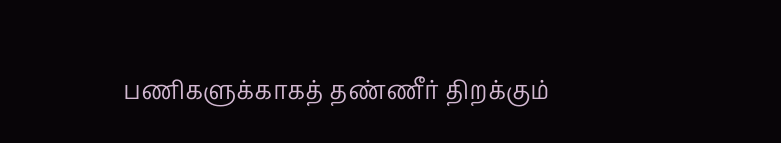பணிகளுக்காகத் தண்ணீர் திறக்கும்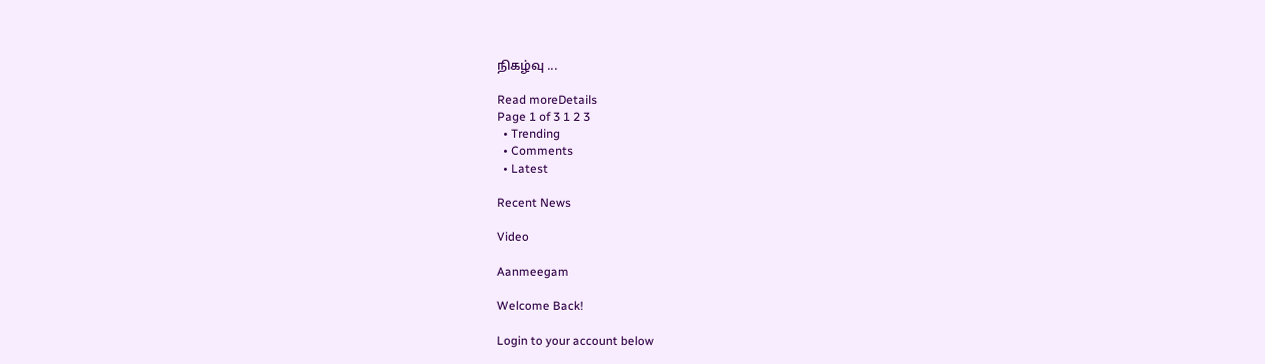நிகழ்வு ...

Read moreDetails
Page 1 of 3 1 2 3
  • Trending
  • Comments
  • Latest

Recent News

Video

Aanmeegam

Welcome Back!

Login to your account below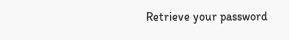Retrieve your password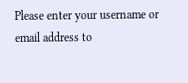Please enter your username or email address to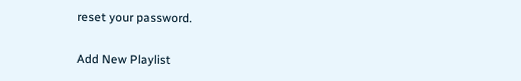reset your password.

Add New Playlist